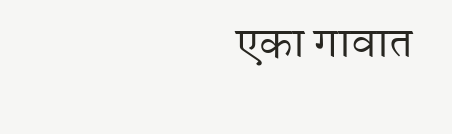एका गावात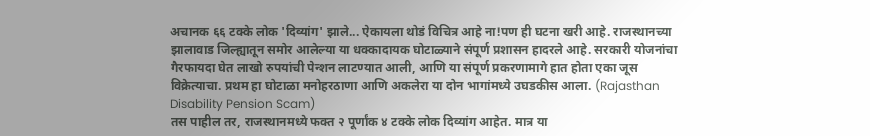अचानक ६६ टक्के लोक 'दिव्यांग' झाले... ऐकायला थोडं विचित्र आहे ना!पण ही घटना खरी आहे. राजस्थानच्या झालावाड जिल्ह्यातून समोर आलेल्या या धक्कादायक घोटाळ्याने संपूर्ण प्रशासन हादरले आहे. सरकारी योजनांचा गैरफायदा घेत लाखो रुपयांची पेन्शन लाटण्यात आली, आणि या संपूर्ण प्रकरणामागे हात होता एका जूस विक्रेत्याचा. प्रथम हा घोटाळा मनोहरठाणा आणि अकलेरा या दोन भागांमध्ये उघडकीस आला. (Rajasthan Disability Pension Scam)
तस पाहील तर, राजस्थानमध्ये फक्त २ पूर्णांक ४ टक्के लोक दिव्यांग आहेत. मात्र या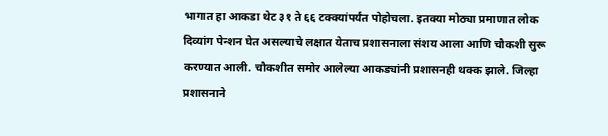भागात हा आकडा थेट ३१ ते ६६ टक्क्यांपर्यंत पोहोचला. इतक्या मोठ्या प्रमाणात लोक दिव्यांग पेन्शन घेत असल्याचे लक्षात येताच प्रशासनाला संशय आला आणि चौकशी सुरू करण्यात आली. चौकशीत समोर आलेल्या आकड्यांनी प्रशासनही थक्क झाले. जिल्हा प्रशासनाने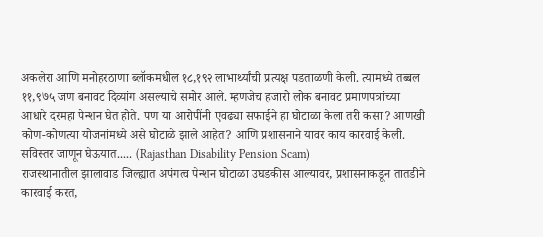अकलेरा आणि मनोहरठाणा ब्लॉकमधील १८,१९२ लाभार्थ्यांची प्रत्यक्ष पडताळणी केली. त्यामध्ये तब्बल ११,९७५ जण बनावट दिव्यांग असल्याचे समोर आले. म्हणजेच हजारो लोक बनावट प्रमाणपत्रांच्या आधारे दरमहा पेन्शन घेत होते. पण या आरोपींनी एवढ्या सफाईने हा घोटाळा केला तरी कसा? आणखी कोण-कोणत्या योजनांमध्ये असे घोटाळे झाले आहेत? आणि प्रशासनाने यावर काय कारवाई केली. सविस्तर जाणून घेऊयात..... (Rajasthan Disability Pension Scam)
राजस्थानातील झालावाड जिल्ह्यात अपंगत्व पेन्शन घोटाळा उघडकीस आल्यावर, प्रशासनाकडून तातडीने कारवाई करत,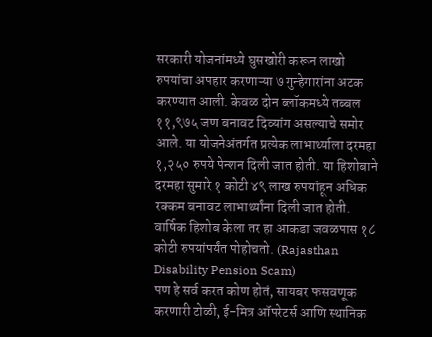सरकारी योजनांमध्ये घुसखोरी करून लाखो रुपयांचा अपहार करणाऱ्या ७ गुन्हेगारांना अटक करण्यात आली. केवळ दोन ब्लॉकमध्ये तब्बल ११,९७५ जण बनावट दिव्यांग असल्याचे समोर आले. या योजनेअंतर्गत प्रत्येक लाभार्थ्याला दरमहा १,२५० रुपये पेन्शन दिली जात होती. या हिशोबाने दरमहा सुमारे १ कोटी ४९ लाख रुपयांहून अधिक रक्कम बनावट लाभार्थ्यांना दिली जात होती. वार्षिक हिशोब केला तर हा आकडा जवळपास १८ कोटी रुपयांपर्यंत पोहोचतो. (Rajasthan Disability Pension Scam)
पण हे सर्व करत कोण होतं, सायबर फसवणूक करणारी टोळी, ई-मित्र ऑपरेटर्स आणि स्थानिक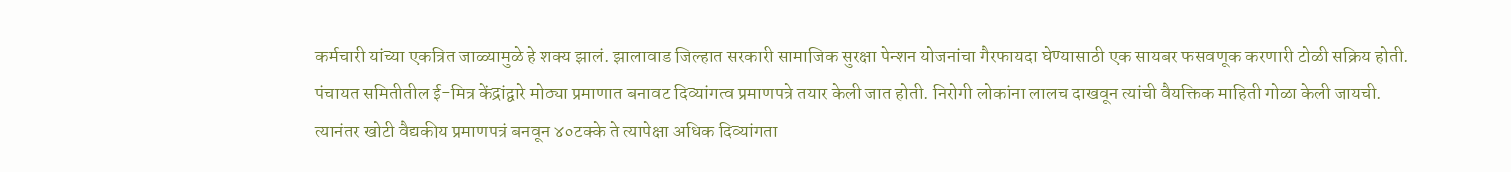कर्मचारी यांच्या एकत्रित जाळ्यामुळे हे शक्य झालं. झालावाड जिल्हात सरकारी सामाजिक सुरक्षा पेन्शन योजनांचा गैरफायदा घेण्यासाठी एक सायबर फसवणूक करणारी टोळी सक्रिय होती. पंचायत समितीतील ई-मित्र केंद्रांद्वारे मोठ्या प्रमाणात बनावट दिव्यांगत्व प्रमाणपत्रे तयार केली जात होती. निरोगी लोकांना लालच दाखवून त्यांची वैयक्तिक माहिती गोळा केली जायची. त्यानंतर खोटी वैद्यकीय प्रमाणपत्रं बनवून ४०टक्के ते त्यापेक्षा अधिक दिव्यांगता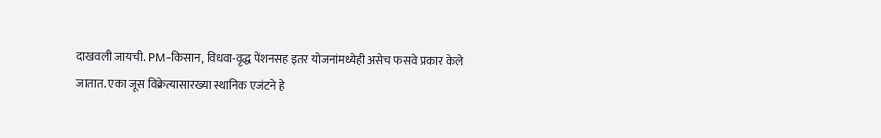दाखवली जायची. PM-किसान, विधवा-वृद्ध पेंशनसह इतर योजनांमध्येही असेच फसवे प्रकार केले जातात. एका जूस विक्रेत्यासारख्या स्थानिक एजंटने हे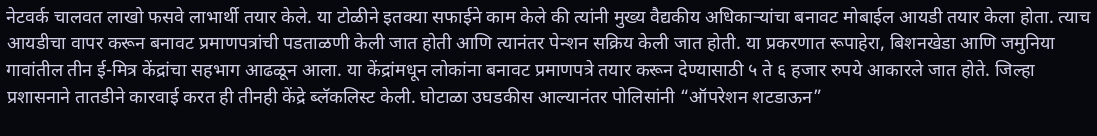नेटवर्क चालवत लाखो फसवे लाभार्थी तयार केले. या टोळीने इतक्या सफाईने काम केले की त्यांनी मुख्य वैद्यकीय अधिकाऱ्यांचा बनावट मोबाईल आयडी तयार केला होता. त्याच आयडीचा वापर करून बनावट प्रमाणपत्रांची पडताळणी केली जात होती आणि त्यानंतर पेन्शन सक्रिय केली जात होती. या प्रकरणात रूपाहेरा, बिशनखेडा आणि जमुनिया गावांतील तीन ई-मित्र केंद्रांचा सहभाग आढळून आला. या केंद्रांमधून लोकांना बनावट प्रमाणपत्रे तयार करून देण्यासाठी ५ ते ६ हजार रुपये आकारले जात होते. जिल्हा प्रशासनाने तातडीने कारवाई करत ही तीनही केंद्रे ब्लॅकलिस्ट केली. घोटाळा उघडकीस आल्यानंतर पोलिसांनी “ऑपरेशन शटडाऊन”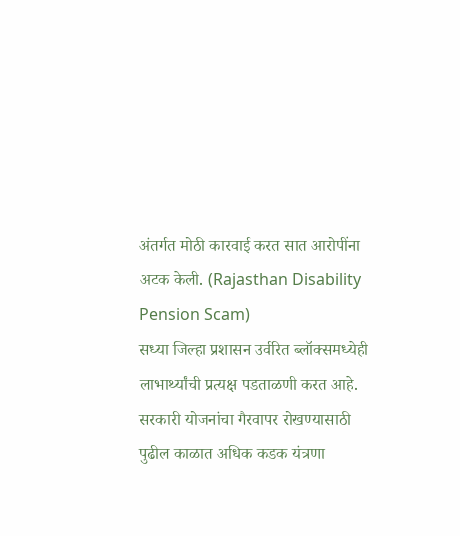अंतर्गत मोठी कारवाई करत सात आरोपींना अटक केली. (Rajasthan Disability Pension Scam)
सध्या जिल्हा प्रशासन उर्वरित ब्लॉक्समध्येही लाभार्थ्यांची प्रत्यक्ष पडताळणी करत आहे. सरकारी योजनांचा गैरवापर रोखण्यासाठी पुढील काळात अधिक कडक यंत्रणा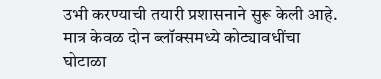उभी करण्याची तयारी प्रशासनाने सुरू केली आहे. मात्र केवळ दोन ब्लॉक्समध्ये कोट्यावधींचा घोटाळा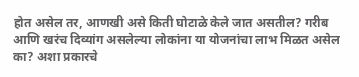होत असेल तर, आणखी असे किती घोटाळे केले जात असतील? गरीब आणि खरंच दिव्यांग असलेल्या लोकांना या योजनांचा लाभ मिळत असेल का? अशा प्रकारचे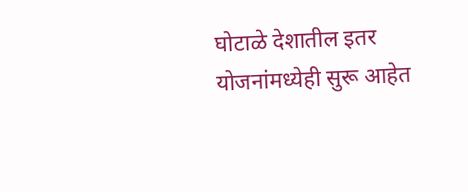घोटाळे देशातील इतर योजनांमध्येही सुरू आहेत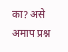का? असे अमाप प्रश्न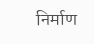निर्माण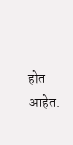होत आहेत.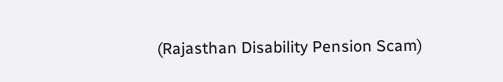(Rajasthan Disability Pension Scam)